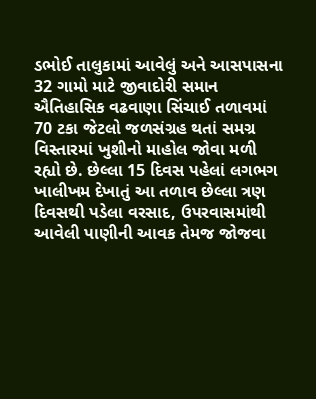ડભોઈ તાલુકામાં આવેલું અને આસપાસના 32 ગામો માટે જીવાદોરી સમાન ઐતિહાસિક વઢવાણા સિંચાઈ તળાવમાં 70 ટકા જેટલો જળસંગ્રહ થતાં સમગ્ર વિસ્તારમાં ખુશીનો માહોલ જોવા મળી રહ્યો છે. છેલ્લા 15 દિવસ પહેલાં લગભગ ખાલીખમ દેખાતું આ તળાવ છેલ્લા ત્રણ દિવસથી પડેલા વરસાદ, ઉપરવાસમાંથી આવેલી પાણીની આવક તેમજ જોજવા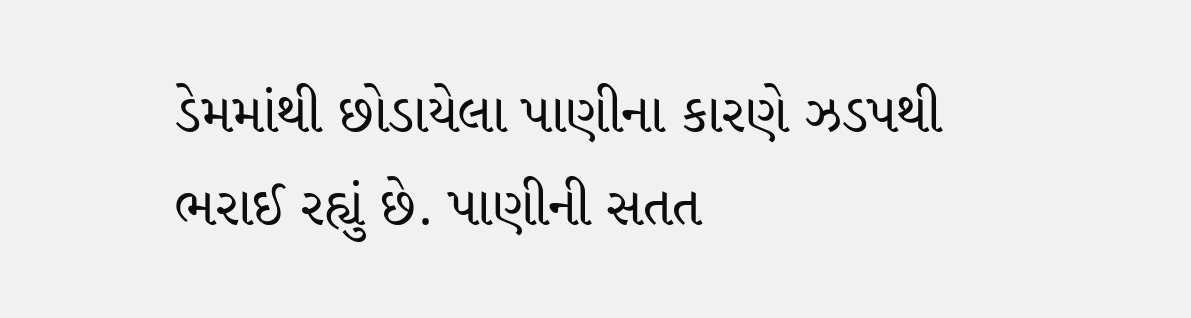ડેમમાંથી છોડાયેલા પાણીના કારણે ઝડપથી ભરાઈ રહ્યું છે. પાણીની સતત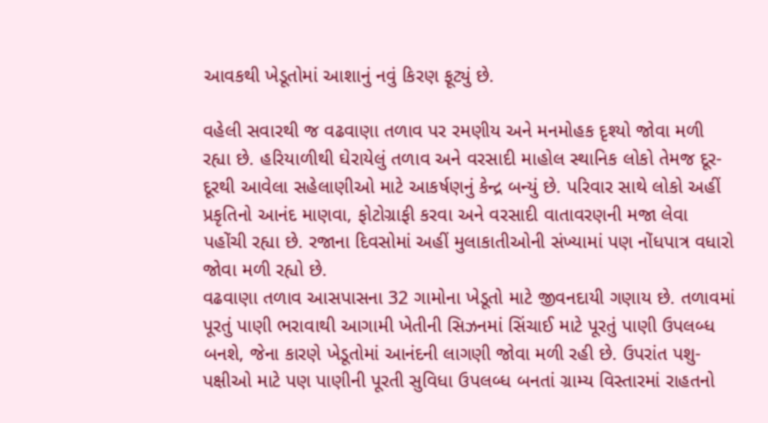આવકથી ખેડૂતોમાં આશાનું નવું કિરણ ફૂટ્યું છે.

વહેલી સવારથી જ વઢવાણા તળાવ પર રમણીય અને મનમોહક દૃશ્યો જોવા મળી રહ્યા છે. હરિયાળીથી ઘેરાયેલું તળાવ અને વરસાદી માહોલ સ્થાનિક લોકો તેમજ દૂર-દૂરથી આવેલા સહેલાણીઓ માટે આકર્ષણનું કેન્દ્ર બન્યું છે. પરિવાર સાથે લોકો અહીં પ્રકૃતિનો આનંદ માણવા, ફોટોગ્રાફી કરવા અને વરસાદી વાતાવરણની મજા લેવા પહોંચી રહ્યા છે. રજાના દિવસોમાં અહીં મુલાકાતીઓની સંખ્યામાં પણ નોંધપાત્ર વધારો જોવા મળી રહ્યો છે.
વઢવાણા તળાવ આસપાસના 32 ગામોના ખેડૂતો માટે જીવનદાયી ગણાય છે. તળાવમાં પૂરતું પાણી ભરાવાથી આગામી ખેતીની સિઝનમાં સિંચાઈ માટે પૂરતું પાણી ઉપલબ્ધ બનશે, જેના કારણે ખેડૂતોમાં આનંદની લાગણી જોવા મળી રહી છે. ઉપરાંત પશુ-પક્ષીઓ માટે પણ પાણીની પૂરતી સુવિધા ઉપલબ્ધ બનતાં ગ્રામ્ય વિસ્તારમાં રાહતનો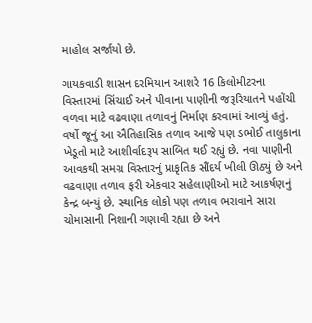માહોલ સર્જાયો છે.

ગાયકવાડી શાસન દરમિયાન આશરે 16 કિલોમીટરના વિસ્તારમાં સિંચાઈ અને પીવાના પાણીની જરૂરિયાતને પહોંચી વળવા માટે વઢવાણા તળાવનું નિર્માણ કરવામાં આવ્યું હતું. વર્ષો જૂનું આ ઐતિહાસિક તળાવ આજે પણ ડભોઈ તાલુકાના ખેડૂતો માટે આશીર્વાદરૂપ સાબિત થઈ રહ્યું છે. નવા પાણીની આવકથી સમગ્ર વિસ્તારનું પ્રાકૃતિક સૌંદર્ય ખીલી ઊઠ્યું છે અને વઢવાણા તળાવ ફરી એકવાર સહેલાણીઓ માટે આકર્ષણનું કેન્દ્ર બન્યું છે. સ્થાનિક લોકો પણ તળાવ ભરાવાને સારા ચોમાસાની નિશાની ગણાવી રહ્યા છે અને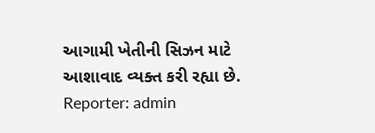આગામી ખેતીની સિઝન માટે આશાવાદ વ્યક્ત કરી રહ્યા છે.
Reporter: admin